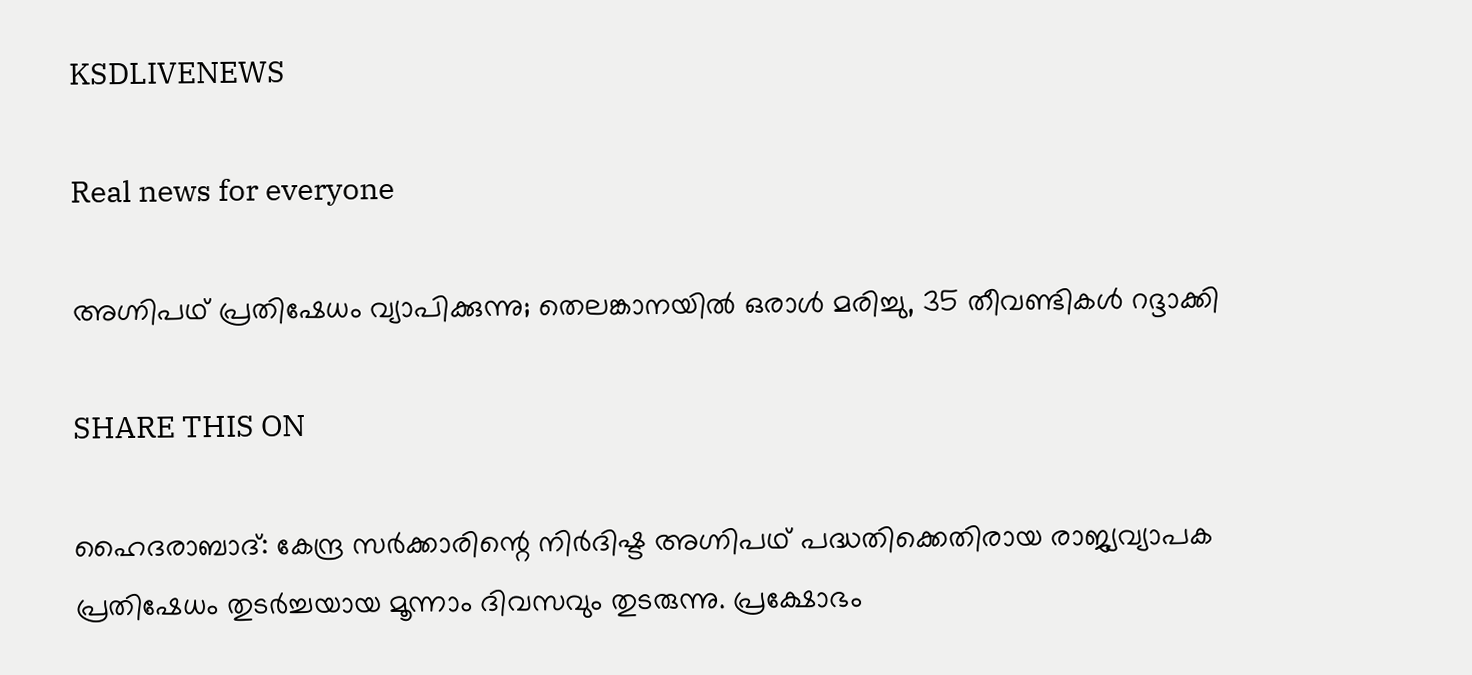KSDLIVENEWS

Real news for everyone

അഗ്നിപഥ് പ്രതിഷേധം വ്യാപിക്കുന്നു; തെലങ്കാനയില്‍ ഒരാള്‍ മരിച്ചു, 35 തീവണ്ടികള്‍ റദ്ദാക്കി

SHARE THIS ON

ഹൈദരാബാദ്: കേന്ദ്ര സര്‍ക്കാരിന്റെ നിര്‍ദിഷ്ട അഗ്നിപഥ് പദ്ധതിക്കെതിരായ രാജ്യവ്യാപക പ്രതിഷേധം തുടര്‍ച്ചയായ മൂന്നാം ദിവസവും തുടരുന്നു. പ്രക്ഷോഭം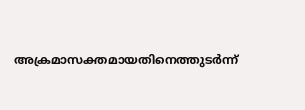അക്രമാസക്തമായതിനെത്തുടര്‍ന്ന്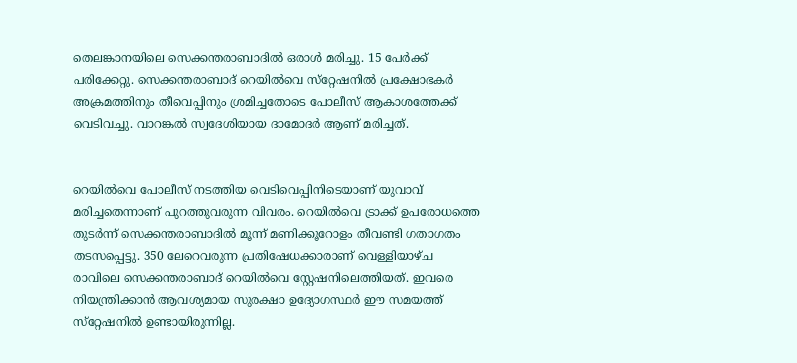തെലങ്കാനയിലെ സെക്കന്തരാബാദില്‍ ഒരാള്‍ മരിച്ചു. 15 പേര്‍ക്ക് പരിക്കേറ്റു. സെക്കന്തരാബാദ് റെയില്‍വെ സ്‌റ്റേഷനില്‍ പ്രക്ഷോഭകര്‍ അക്രമത്തിനും തീവെപ്പിനും ശ്രമിച്ചതോടെ പോലീസ് ആകാശത്തേക്ക് വെടിവച്ചു. വാറങ്കല്‍ സ്വദേശിയായ ദാമോദര്‍ ആണ് മരിച്ചത്.


റെയില്‍വെ പോലീസ് നടത്തിയ വെടിവെപ്പിനിടെയാണ് യുവാവ് മരിച്ചതെന്നാണ് പുറത്തുവരുന്ന വിവരം. റെയില്‍വെ ട്രാക്ക് ഉപരോധത്തെ തുടര്‍ന്ന് സെക്കന്തരാബാദില്‍ മൂന്ന് മണിക്കൂറോളം തീവണ്ടി ഗതാഗതം തടസപ്പെട്ടു. 350 ലേറെവരുന്ന പ്രതിഷേധക്കാരാണ് വെള്ളിയാഴ്ച രാവിലെ സെക്കന്തരാബാദ് റെയില്‍വെ സ്റ്റേഷനിലെത്തിയത്. ഇവരെ നിയന്ത്രിക്കാന്‍ ആവശ്യമായ സുരക്ഷാ ഉദ്യോഗസ്ഥര്‍ ഈ സമയത്ത് സ്‌റ്റേഷനില്‍ ഉണ്ടായിരുന്നില്ല.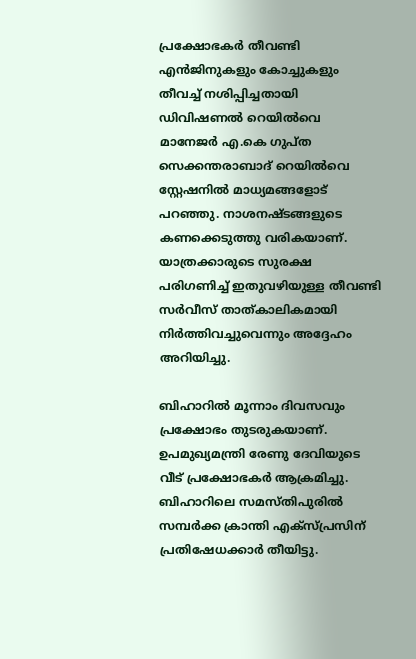പ്രക്ഷോഭകര്‍ തീവണ്ടി എന്‍ജിനുകളും കോച്ചുകളും തീവച്ച് നശിപ്പിച്ചതായി ഡിവിഷണല്‍ റെയില്‍വെ മാനേജര്‍ എ.കെ ഗുപ്ത സെക്കന്തരാബാദ് റെയില്‍വെ സ്റ്റേഷനില്‍ മാധ്യമങ്ങളോട് പറഞ്ഞു. നാശനഷ്ടങ്ങളുടെ കണക്കെടുത്തു വരികയാണ്. യാത്രക്കാരുടെ സുരക്ഷ പരിഗണിച്ച് ഇതുവഴിയുള്ള തീവണ്ടി സര്‍വീസ് താത്കാലികമായി നിര്‍ത്തിവച്ചുവെന്നും അദ്ദേഹം അറിയിച്ചു.

ബിഹാറില്‍ മൂന്നാം ദിവസവും പ്രക്ഷോഭം തുടരുകയാണ്. ഉപമുഖ്യമന്ത്രി രേണു ദേവിയുടെ വീട് പ്രക്ഷോഭകര്‍ ആക്രമിച്ചു. ബിഹാറിലെ സമസ്തിപുരില്‍ സമ്പര്‍ക്ക ക്രാന്തി എക്സ്പ്രസിന് പ്രതിഷേധക്കാര്‍ തീയിട്ടു.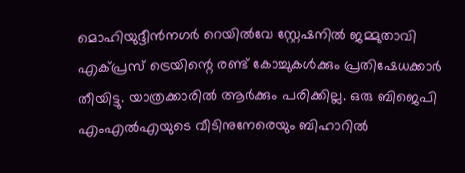മൊഹിയുദ്ദീന്‍നഗര്‍ റെയില്‍വേ സ്റ്റേഷനില്‍ ജമ്മുതാവി എക്പ്രസ് ട്രെയിന്റെ രണ്ട് കോച്ചുകള്‍ക്കും പ്രതിഷേധക്കാര്‍ തീയിട്ടു. യാത്രക്കാരില്‍ ആര്‍ക്കും പരിക്കില്ല. ഒരു ബിജെപി എംഎല്‍എയുടെ വീടിനുനേരെയും ബിഹാറില്‍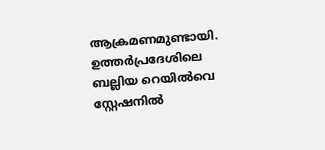ആക്രമണമുണ്ടായി. ഉത്തര്‍പ്രദേശിലെ ബല്ലിയ റെയില്‍വെ സ്റ്റേഷനില്‍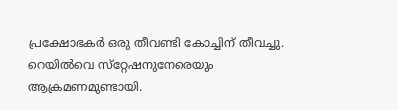പ്രക്ഷോഭകര്‍ ഒരു തീവണ്ടി കോച്ചിന് തീവച്ചു. റെയില്‍വെ സ്‌റ്റേഷനുനേരെയും ആക്രമണമുണ്ടായി.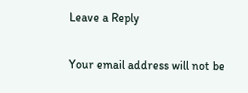Leave a Reply

Your email address will not be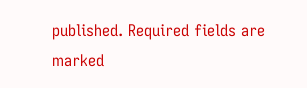published. Required fields are marked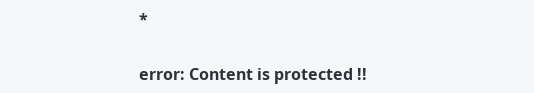*

error: Content is protected !!